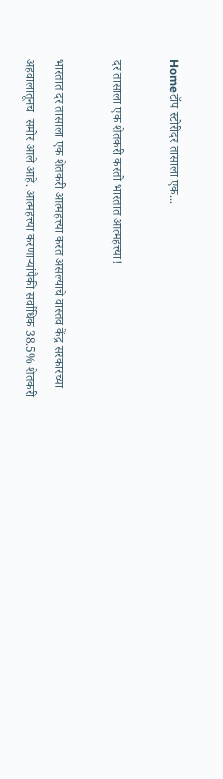Homeटॉप स्टोरीदर तासाला एक...

दर तासाला एक शेतकरी करतो भारतात आत्महत्त्या!

भारतात दर तासाला एक शेतकरी आत्महत्त्या करत असल्याचे वास्तव केंद्र सरकारच्या अहवालातूनच  समोर आले आहे. आत्महत्त्या करणाऱ्यांपैकी सर्वाधिक 38.5% शेतकरी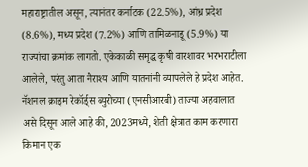महाराष्ट्रातील असून, त्यानंतर कर्नाटक (22.5%), आंध्र प्रदेश (8.6%), मध्य प्रदेश (7.2%) आणि तामिळनाडू (5.9%) या राज्यांचा क्रमांक लागतो. एकेकाळी समृद्ध कृषी वारशावर भरभराटीला आलेले, परंतु आता नैराश्य आणि यातनांनी व्यापलेले हे प्रदेश आहेत. नॅशनल क्राइम रेकॉर्ड्स ब्युरोच्या (एनसीआरबी) ताज्या अहवालात असे दिसून आले आहे की, 2023मध्ये, शेती क्षेत्रात काम करणारा किमान एक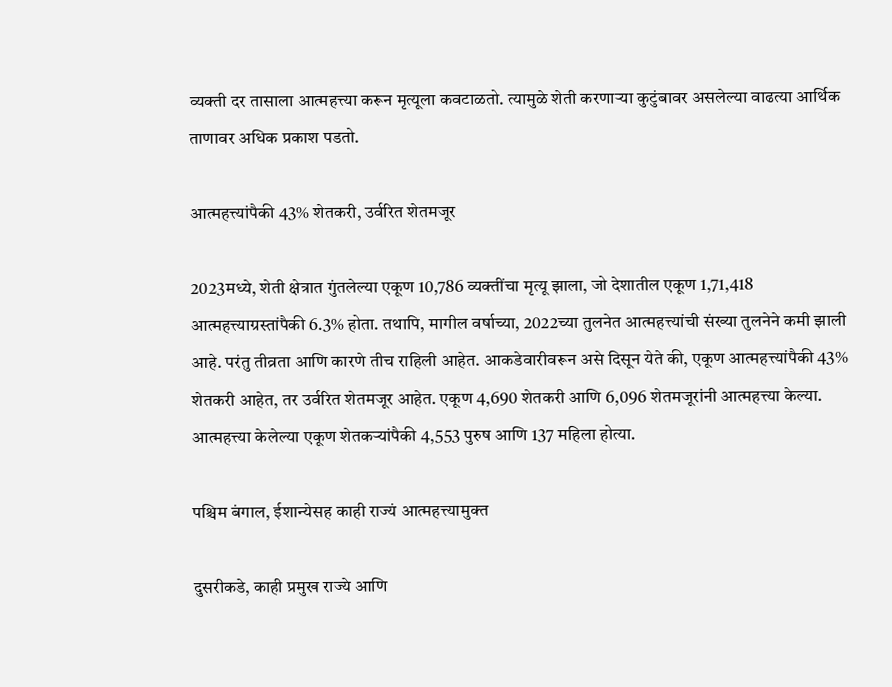व्यक्ती दर तासाला आत्महत्त्या करून मृत्यूला कवटाळतो. त्यामुळे शेती करणाऱ्या कुटुंबावर असलेल्या वाढत्या आर्थिक ताणावर अधिक प्रकाश पडतो.

आत्महत्त्यांपैकी 43% शेतकरी, उर्वरित शेतमजूर

2023मध्ये, शेती क्षेत्रात गुंतलेल्या एकूण 10,786 व्यक्तींचा मृत्यू झाला, जो देशातील एकूण 1,71,418 आत्महत्त्याग्रस्तांपैकी 6.3% होता. तथापि, मागील वर्षाच्या, 2022च्या तुलनेत आत्महत्त्यांची संख्या तुलनेने कमी झाली आहे. परंतु तीव्रता आणि कारणे तीच राहिली आहेत. आकडेवारीवरून असे दिसून येते की, एकूण आत्महत्त्यांपैकी 43% शेतकरी आहेत, तर उर्वरित शेतमजूर आहेत. एकूण 4,690 शेतकरी आणि 6,096 शेतमजूरांनी आत्महत्त्या केल्या. आत्महत्त्या केलेल्या एकूण शेतकऱ्यांपैकी 4,553 पुरुष आणि 137 महिला होत्या.

पश्चिम बंगाल, ईशान्येसह काही राज्यं आत्महत्त्यामुक्त

दुसरीकडे, काही प्रमुख राज्ये आणि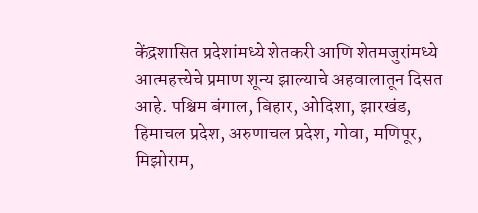केंद्रशासित प्रदेशांमध्ये शेतकरी आणि शेतमजुरांमध्ये आत्महत्त्येचे प्रमाण शून्य झाल्याचे अहवालातून दिसत आहे. पश्चिम बंगाल, बिहार, ओदिशा, झारखंड, हिमाचल प्रदेश, अरुणाचल प्रदेश, गोवा, मणिपूर, मिझोराम,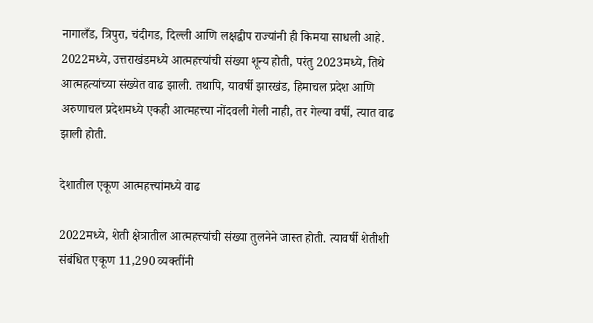नागालँड, त्रिपुरा, चंदीगड, दिल्ली आणि लक्षद्वीप राज्यांनी ही किमया साधली आहे. 2022मध्ये, उत्तराखंडमध्ये आत्महत्त्यांची संख्या शून्य होती, परंतु 2023मध्ये, तिथे आत्महत्यांच्या संख्येत वाढ झाली. तथापि, यावर्षी झारखंड, हिमाचल प्रदेश आणि अरुणाचल प्रदेशमध्ये एकही आत्महत्त्या नोंदवली गेली नाही, तर गेल्या वर्षी, त्यात वाढ झाली होती.

देशातील एकूण आत्महत्त्यांमध्ये वाढ

2022मध्ये, शेती क्षेत्रातील आत्महत्त्यांची संख्या तुलनेने जास्त होती. त्यावर्षी शेतीशी संबंधित एकूण 11,290 व्यक्तींनी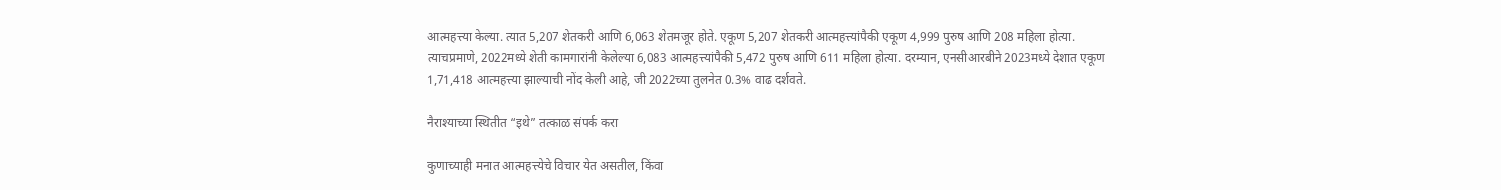आत्महत्त्या केल्या. त्यात 5,207 शेतकरी आणि 6,063 शेतमजूर होते. एकूण 5,207 शेतकरी आत्महत्त्यांपैकी एकूण 4,999 पुरुष आणि 208 महिला होत्या. त्याचप्रमाणे, 2022मध्ये शेती कामगारांनी केलेल्या 6,083 आत्महत्त्यांपैकी 5,472 पुरुष आणि 611 महिला होत्या. दरम्यान, एनसीआरबीने 2023मध्ये देशात एकूण 1,71,418 आत्महत्त्या झाल्याची नोंद केली आहे, जी 2022च्या तुलनेत 0.3% वाढ दर्शवते.

नैराश्याच्या स्थितीत “इथे” तत्काळ संपर्क करा

कुणाच्याही मनात आत्महत्त्येचे विचार येत असतील, किंवा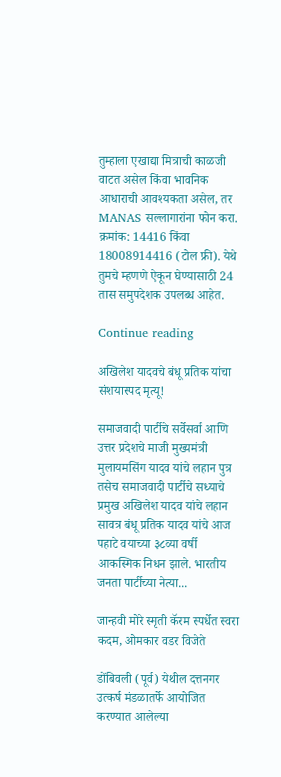तुम्हाला एखाद्या मित्राची काळजी वाटत असेल किंवा भावनिक आधाराची आवश्यकता असेल, तर MANAS सल्लागारांना फोन करा. क्रमांक: 14416 किंवा 18008914416 (टोल फ्री). येथे तुमचे म्हणणे ऐकून घेण्यासाठी 24 तास समुपदेशक उपलब्ध आहेत.

Continue reading

अखिलेश यादवचे बंधू प्रतिक यांचा संशयास्पद मृत्यू!

समाजवादी पार्टीचे सर्वेसर्वा आणि उत्तर प्रदेशचे माजी मुख्यमंत्री मुलायमसिंग यादव यांचे लहान पुत्र तसेच समाजवादी पार्टीचे सध्याचे प्रमुख अखिलेश यादव यांचे लहान सावत्र बंधू प्रतिक यादव यांचे आज पहाटे वयाच्या ३८व्या वर्षी आकस्मिक निधन झाले. भारतीय जनता पार्टीच्या नेत्या...

जान्हवी मोरे स्मृती कॅरम स्पर्धेत स्वरा कदम, ओमकार वडर विजेते

डोंबिवली (पूर्व) येथील दत्तनगर उत्कर्ष मंडळातर्फे आयोजित करण्यात आलेल्या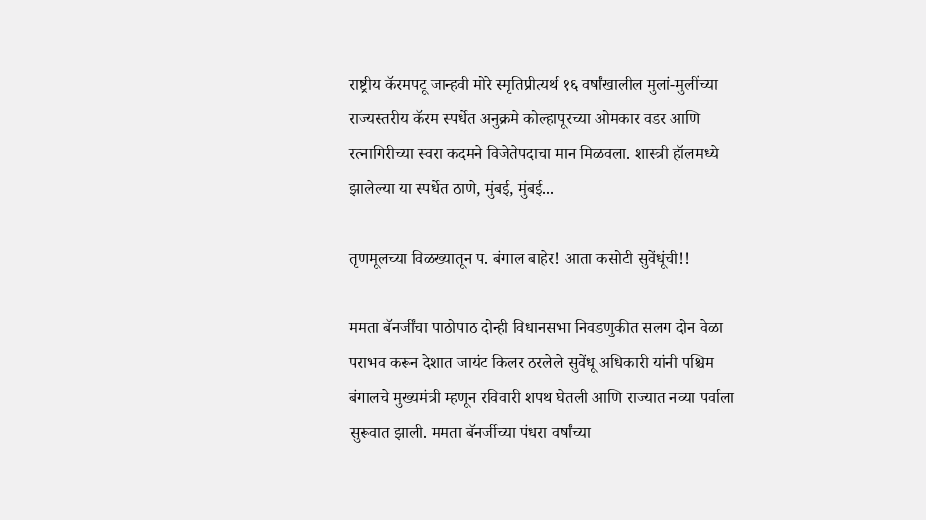राष्ट्रीय कॅरमपटू जान्हवी मोरे स्मृतिप्रीत्यर्थ १६ वर्षांखालील मुलां-मुलींच्या राज्यस्तरीय कॅरम स्पर्धेत अनुक्रमे कोल्हापूरच्या ओमकार वडर आणि रत्नागिरीच्या स्वरा कदमने विजेतेपदाचा मान मिळवला. शास्त्री हॉलमध्ये झालेल्या या स्पर्धेत ठाणे, मुंबई, मुंबई...

तृणमूलच्या विळख्यातून प. बंगाल बाहेर! आता कसोटी सुवेंधूंची!!

ममता बॅनर्जींचा पाठोपाठ दोन्ही विधानसभा निवडणुकीत सलग दोन वेळा पराभव करून देशात जायंट किलर ठरलेले सुवेंधू अधिकारी यांनी पश्चिम बंगालचे मुख्यमंत्री म्हणून रविवारी शपथ घेतली आणि राज्यात नव्या पर्वाला सुरूवात झाली. ममता बॅनर्जीच्या पंधरा वर्षांच्या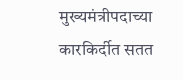मुख्यमंत्रीपदाच्या कारकिर्दीत सतत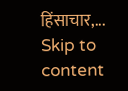हिंसाचार,...
Skip to content